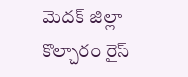మెదక్ జిల్లా కొల్చారం రైస్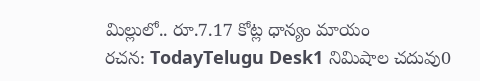మిల్లులో.. రూ.7.17 కోట్ల ధాన్యం మాయం
రచన: TodayTelugu Desk1 నిమిషాల చదువు0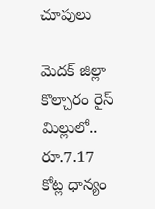చూపులు

మెదక్ జిల్లా కొల్చారం రైస్ మిల్లులో.. రూ.7.17 కోట్ల ధాన్యం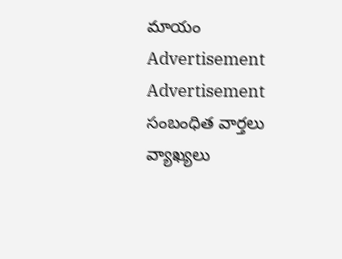మాయం
Advertisement
Advertisement
సంబంధిత వార్తలు
వ్యాఖ్యలు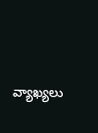వ్యాఖ్యలు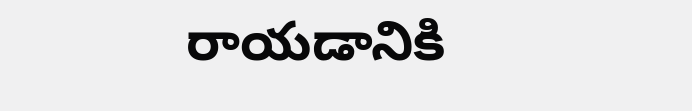రాయడానికి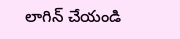లాగిన్ చేయండి